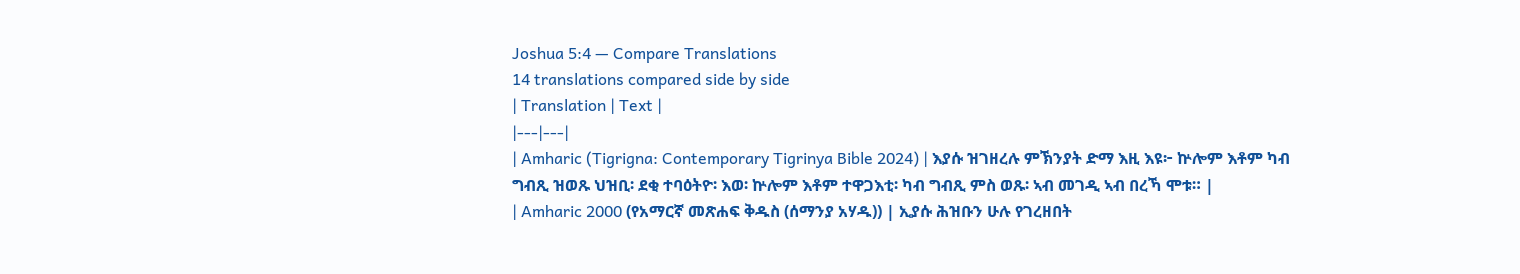Joshua 5:4 — Compare Translations
14 translations compared side by side
| Translation | Text |
|---|---|
| Amharic (Tigrigna: Contemporary Tigrinya Bible 2024) | እያሱ ዝገዘረሉ ምኽንያት ድማ እዚ እዩ፦ ኵሎም እቶም ካብ ግብጺ ዝወጹ ህዝቢ፡ ደቂ ተባዕትዮ፡ እወ፡ ኵሎም እቶም ተዋጋእቲ፡ ካብ ግብጺ ምስ ወጹ፡ ኣብ መገዲ ኣብ በረኻ ሞቱ። |
| Amharic 2000 (የአማርኛ መጽሐፍ ቅዱስ (ሰማንያ አሃዱ)) | ኢያሱ ሕዝቡን ሁሉ የገረዘበት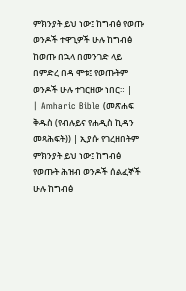ምክንያት ይህ ነው፤ ከግብፅ የወጡ ወንዶች ተዋጊዎች ሁሉ ከግብፅ ከወጡ በኋላ በመንገድ ላይ በምድረ በዳ ሞቱ፤ የወጡትም ወንዶች ሁሉ ተገርዘው ነበር። |
| Amharic Bible (መጽሐፍ ቅዱስ (የብሉይና የሐዲስ ኪዳን መጻሕፍት)) | ኢያሱ የገረዘበትም ምክንያት ይህ ነው፤ ከግብፅ የወጡት ሕዝብ ወንዶች ሰልፈኞች ሁሉ ከግብፅ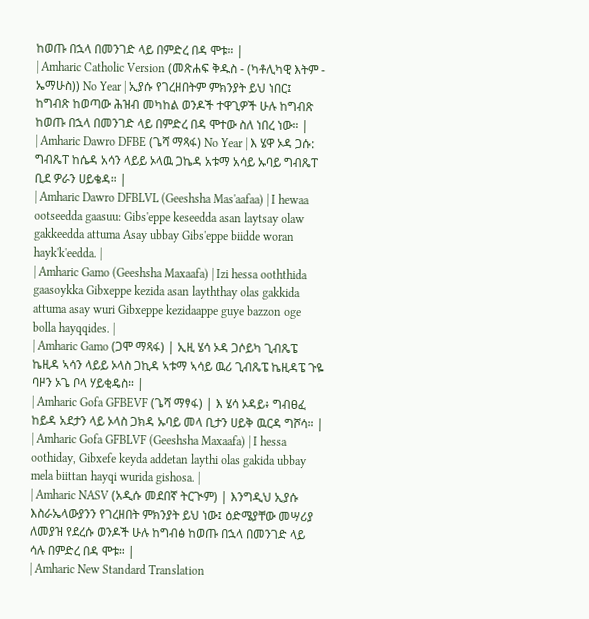ከወጡ በኋላ በመንገድ ላይ በምድረ በዳ ሞቱ። |
| Amharic Catholic Version (መጽሐፍ ቅዱስ - (ካቶሊካዊ እትም - ኤማሁስ)) No Year | ኢያሱ የገረዘበትም ምክንያት ይህ ነበር፤ ከግብጽ ከወጣው ሕዝብ መካከል ወንዶች ተዋጊዎች ሁሉ ከግብጽ ከወጡ በኋላ በመንገድ ላይ በምድረ በዳ ሞተው ስለ ነበረ ነው። |
| Amharic Dawro DFBE (ጌሻ ማጻፋ) No Year | እ ሄዋ ኦዳ ጋሱ: ግብጼፐ ከሴዳ አሳን ላይይ ኦላዉ ጋኬዳ አቱማ አሳይ ኡባይ ግብጼፐ ቢደ ዎራን ሀይቄዳ። |
| Amharic Dawro DFBLVL (Geeshsha Mas'aafaa) | I hewaa ootseedda gaasuu: Gibs'eppe keseedda asan laytsay olaw gakkeedda attuma Asay ubbay Gibs'eppe biidde woran hayk'k'eedda. |
| Amharic Gamo (Geeshsha Maxaafa) | Izi hessa ooththida gaasoykka Gibxeppe kezida asan layththay olas gakkida attuma asay wuri Gibxeppe kezidaappe guye bazzon oge bolla hayqqides. |
| Amharic Gamo (ጋሞ ማጻፋ) | ኢዚ ሄሳ ኦዳ ጋሶይካ ጊብጼፔ ኬዚዳ ኣሳን ላይይ ኦላስ ጋኪዳ ኣቱማ ኣሳይ ዉሪ ጊብጼፔ ኬዚዳፔ ጉዬ ባዞን ኦጌ ቦላ ሃይቂዴስ። |
| Amharic Gofa GFBEVF (ጌሻ ማፃፋ) | እ ሄሳ ኦዳይ፥ ግብፀፈ ከይዳ አደታን ላይ ኦላስ ጋክዳ ኡባይ መላ ቢታን ሀይቅ ዉርዳ ግሾሳ። |
| Amharic Gofa GFBLVF (Geeshsha Maxaafa) | I hessa oothiday, Gibxefe keyda addetan laythi olas gakida ubbay mela biittan hayqi wurida gishosa. |
| Amharic NASV (አዲሱ መደበኛ ትርጒም) | እንግዲህ ኢያሱ እስራኤላውያንን የገረዘበት ምክንያት ይህ ነው፤ ዕድሜያቸው መሣሪያ ለመያዝ የደረሱ ወንዶች ሁሉ ከግብፅ ከወጡ በኋላ በመንገድ ላይ ሳሉ በምድረ በዳ ሞቱ። |
| Amharic New Standard Translation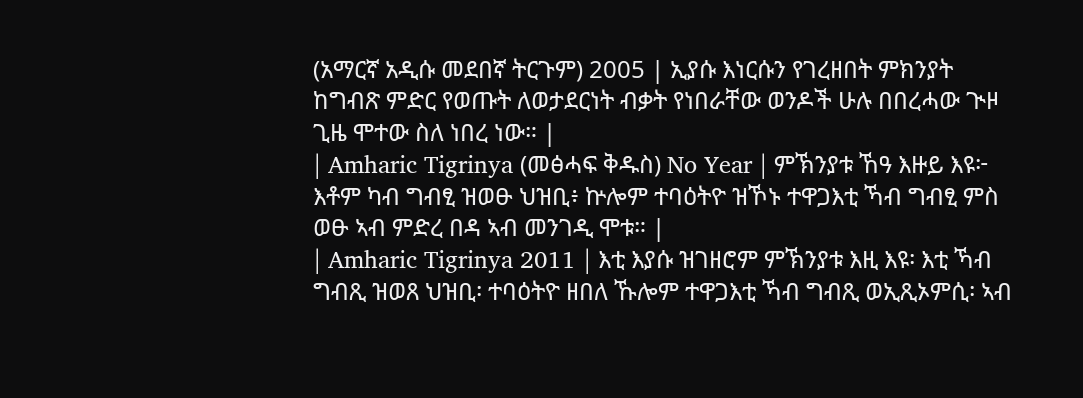(አማርኛ አዲሱ መደበኛ ትርጉም) 2005 | ኢያሱ እነርሱን የገረዘበት ምክንያት ከግብጽ ምድር የወጡት ለወታደርነት ብቃት የነበራቸው ወንዶች ሁሉ በበረሓው ጒዞ ጊዜ ሞተው ስለ ነበረ ነው። |
| Amharic Tigrinya (መፅሓፍ ቅዱስ) No Year | ምኽንያቱ ኸዓ እዙይ እዩ፦ እቶም ካብ ግብፂ ዝወፁ ህዝቢ፥ ኵሎም ተባዕትዮ ዝኾኑ ተዋጋእቲ ኻብ ግብፂ ምስ ወፁ ኣብ ምድረ በዳ ኣብ መንገዲ ሞቱ። |
| Amharic Tigrinya 2011 | እቲ እያሱ ዝገዘሮም ምኽንያቱ እዚ እዩ፡ እቲ ኻብ ግብጺ ዝወጸ ህዝቢ፡ ተባዕትዮ ዘበለ ኹሎም ተዋጋእቲ ኻብ ግብጺ ወኢጺኦምሲ፡ ኣብ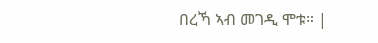በረኻ ኣብ መገዲ ሞቱ። |